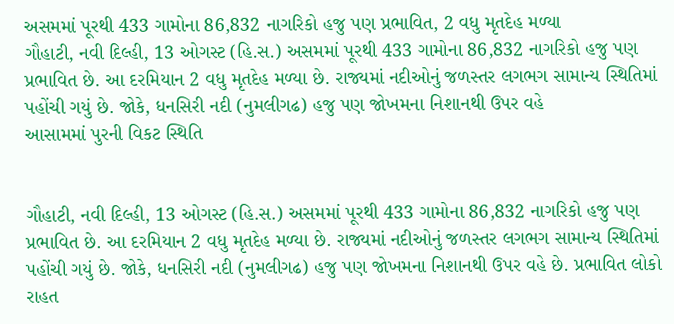અસમમાં પૂરથી 433 ગામોના 86,832 નાગરિકો હજુ પણ પ્રભાવિત, 2 વધુ મૃતદેહ મળ્યા
ગૌહાટી, નવી દિલ્હી, 13 ઓગસ્ટ (હિ.સ.) અસમમાં પૂરથી 433 ગામોના 86,832 નાગરિકો હજુ પણ પ્રભાવિત છે. આ દરમિયાન 2 વધુ મૃતદેહ મળ્યા છે. રાજ્યમાં નદીઓનું જળસ્તર લગભગ સામાન્ય સ્થિતિમાં પહોંચી ગયું છે. જોકે, ધનસિરી નદી (નુમલીગઢ) હજુ પણ જોખમના નિશાનથી ઉપર વહે
આસામમાં પુરની વિકટ સ્થિતિ


ગૌહાટી, નવી દિલ્હી, 13 ઓગસ્ટ (હિ.સ.) અસમમાં પૂરથી 433 ગામોના 86,832 નાગરિકો હજુ પણ પ્રભાવિત છે. આ દરમિયાન 2 વધુ મૃતદેહ મળ્યા છે. રાજ્યમાં નદીઓનું જળસ્તર લગભગ સામાન્ય સ્થિતિમાં પહોંચી ગયું છે. જોકે, ધનસિરી નદી (નુમલીગઢ) હજુ પણ જોખમના નિશાનથી ઉપર વહે છે. પ્રભાવિત લોકો રાહત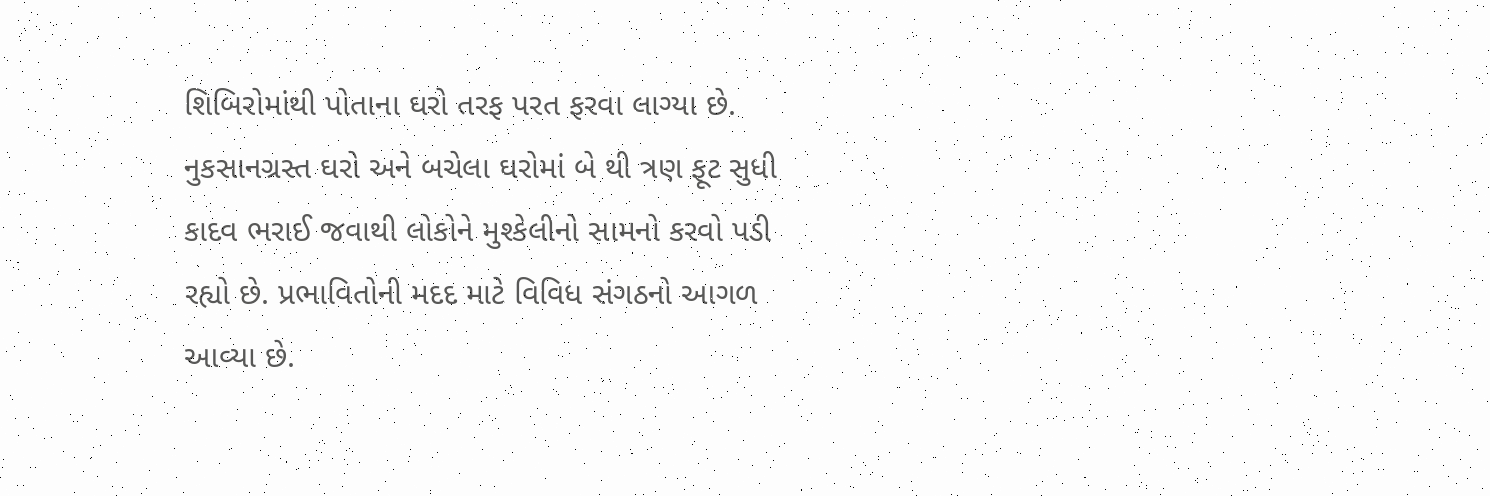શિબિરોમાંથી પોતાના ઘરો તરફ પરત ફરવા લાગ્યા છે. નુકસાનગ્રસ્ત ઘરો અને બચેલા ઘરોમાં બે થી ત્રણ ફૂટ સુધી કાદવ ભરાઈ જવાથી લોકોને મુશ્કેલીનો સામનો કરવો પડી રહ્યો છે. પ્રભાવિતોની મદદ માટે વિવિધ સંગઠનો આગળ આવ્યા છે.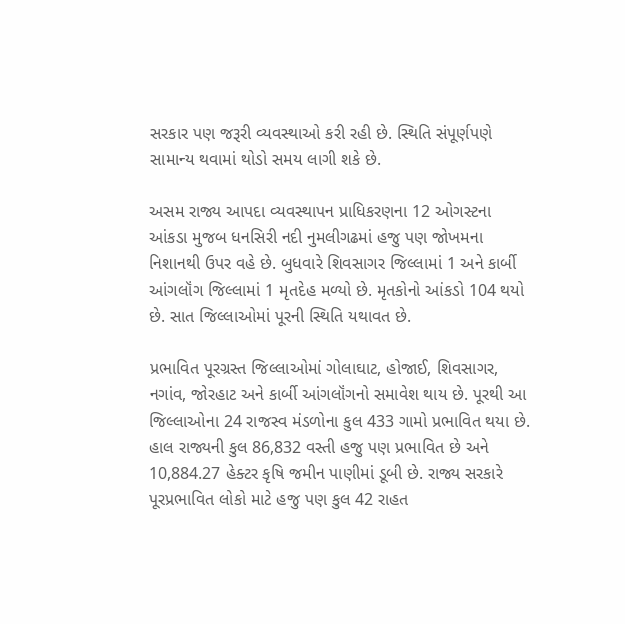સરકાર પણ જરૂરી વ્યવસ્થાઓ કરી રહી છે. સ્થિતિ સંપૂર્ણપણે સામાન્ય થવામાં થોડો સમય લાગી શકે છે.

અસમ રાજ્ય આપદા વ્યવસ્થાપન પ્રાધિકરણના 12 ઓગસ્ટના આંકડા મુજબ ધનસિરી નદી નુમલીગઢમાં હજુ પણ જોખમના નિશાનથી ઉપર વહે છે. બુધવારે શિવસાગર જિલ્લામાં 1 અને કાર્બી આંગલૉંગ જિલ્લામાં 1 મૃતદેહ મળ્યો છે. મૃતકોનો આંકડો 104 થયો છે. સાત જિલ્લાઓમાં પૂરની સ્થિતિ યથાવત છે.

પ્રભાવિત પૂરગ્રસ્ત જિલ્લાઓમાં ગોલાઘાટ, હોજાઈ, શિવસાગર, નગાંવ, જોરહાટ અને કાર્બી આંગલૉંગનો સમાવેશ થાય છે. પૂરથી આ જિલ્લાઓના 24 રાજસ્વ મંડળોના કુલ 433 ગામો પ્રભાવિત થયા છે. હાલ રાજ્યની કુલ 86,832 વસ્તી હજુ પણ પ્રભાવિત છે અને 10,884.27 હેક્ટર કૃષિ જમીન પાણીમાં ડૂબી છે. રાજ્ય સરકારે પૂરપ્રભાવિત લોકો માટે હજુ પણ કુલ 42 રાહત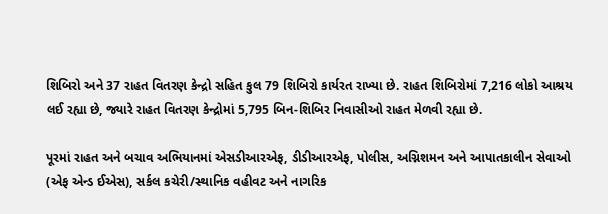શિબિરો અને 37 રાહત વિતરણ કેન્દ્રો સહિત કુલ 79 શિબિરો કાર્યરત રાખ્યા છે. રાહત શિબિરોમાં 7,216 લોકો આશ્રય લઈ રહ્યા છે, જ્યારે રાહત વિતરણ કેન્દ્રોમાં 5,795 બિન-શિબિર નિવાસીઓ રાહત મેળવી રહ્યા છે.

પૂરમાં રાહત અને બચાવ અભિયાનમાં એસડીઆરએફ, ડીડીઆરએફ, પોલીસ, અગ્નિશમન અને આપાતકાલીન સેવાઓ (એફ એન્ડ ઈએસ), સર્કલ કચેરી/સ્થાનિક વહીવટ અને નાગરિક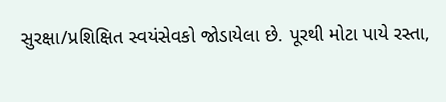સુરક્ષા/પ્રશિક્ષિત સ્વયંસેવકો જોડાયેલા છે. પૂરથી મોટા પાયે રસ્તા,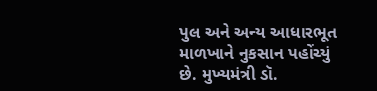પુલ અને અન્ય આધારભૂત માળખાને નુકસાન પહોંચ્યું છે. મુખ્યમંત્રી ડૉ.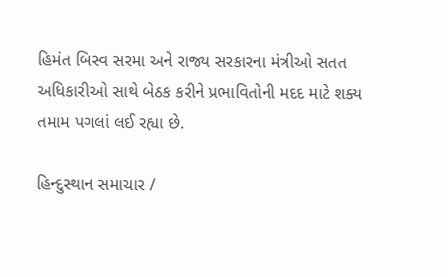હિમંત બિસ્વ સરમા અને રાજ્ય સરકારના મંત્રીઓ સતત અધિકારીઓ સાથે બેઠક કરીને પ્રભાવિતોની મદદ માટે શક્ય તમામ પગલાં લઈ રહ્યા છે.

હિન્દુસ્થાન સમાચાર /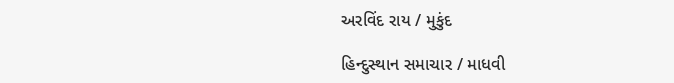અરવિંદ રાય / મુકુંદ

હિન્દુસ્થાન સમાચાર / માધવી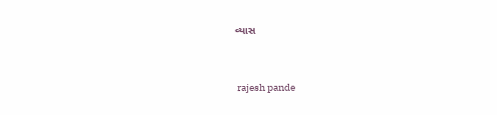વ્યાસ


 rajesh pande